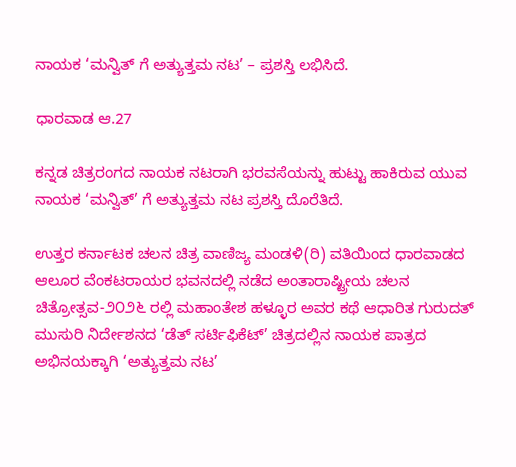ನಾಯಕ ‘ಮನ್ವಿತ್‌ ಗೆ ಅತ್ಯುತ್ತಮ ನಟ’ – ಪ್ರಶಸ್ತಿ ಲಭಿಸಿದೆ.

ಧಾರವಾಡ ಆ.27

ಕನ್ನಡ ಚಿತ್ರರಂಗದ ನಾಯಕ ನಟರಾಗಿ ಭರವಸೆಯನ್ನು ಹುಟ್ಟು ಹಾಕಿರುವ ಯುವ ನಾಯಕ ‘ಮನ್ವಿತ್’ ಗೆ ಅತ್ಯುತ್ತಮ ನಟ ಪ್ರಶಸ್ತಿ ದೊರೆತಿದೆ.

ಉತ್ತರ ಕರ್ನಾಟಕ ಚಲನ ಚಿತ್ರ ವಾಣಿಜ್ಯ ಮಂಡಳಿ(ರಿ) ವತಿಯಿಂದ ಧಾರವಾಡದ ಆಲೂರ ವೆಂಕಟರಾಯರ ಭವನದಲ್ಲಿ ನಡೆದ ಅಂತಾರಾಷ್ಟ್ರೀಯ ಚಲನ ಚಿತ್ರೋತ್ಸವ-೨೦೨೬ ರಲ್ಲಿ ಮಹಾಂತೇಶ ಹಳ್ಳೂರ ಅವರ ಕಥೆ ಆಧಾರಿತ ಗುರುದತ್ ಮುಸುರಿ ನಿರ್ದೇಶನದ ‘ಡೆತ್ ಸರ್ಟಿಫಿಕೆಟ್’ ಚಿತ್ರದಲ್ಲಿನ ನಾಯಕ ಪಾತ್ರದ ಅಭಿನಯಕ್ಕಾಗಿ ‘ಅತ್ಯುತ್ತಮ ನಟ’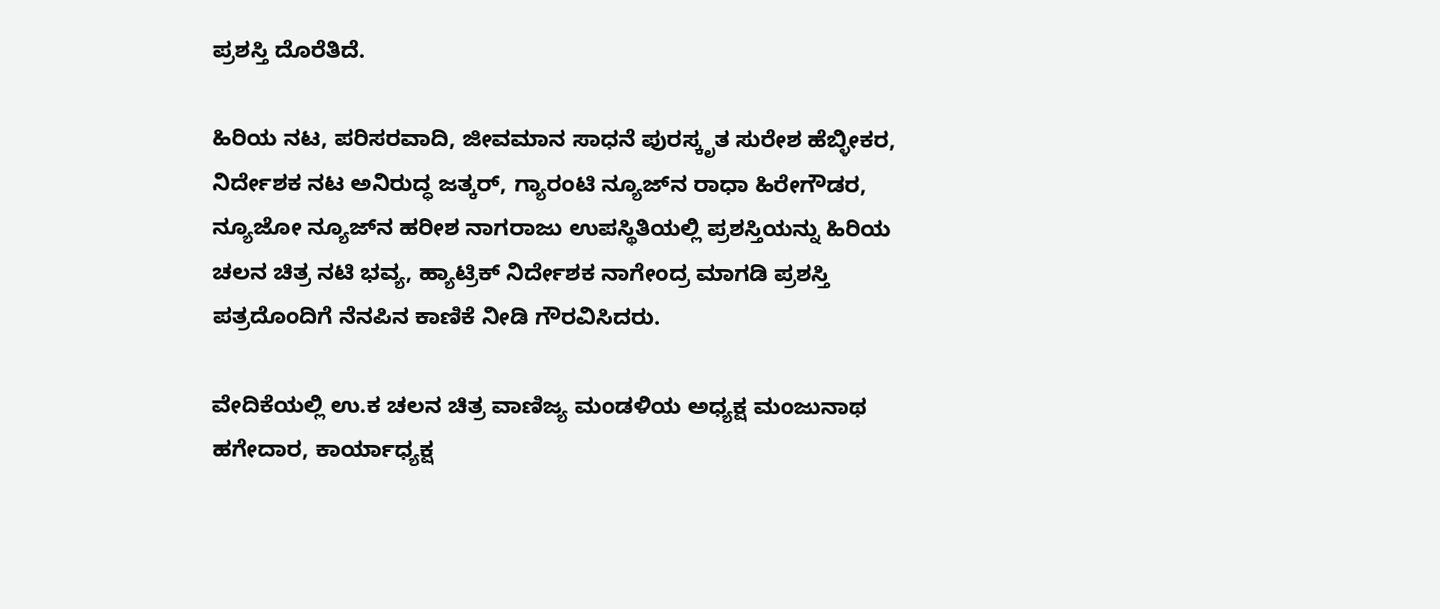ಪ್ರಶಸ್ತಿ ದೊರೆತಿದೆ.

ಹಿರಿಯ ನಟ, ಪರಿಸರವಾದಿ, ಜೀವಮಾನ ಸಾಧನೆ ಪುರಸ್ಕೃತ ಸುರೇಶ ಹೆಬ್ಳೀಕರ, ನಿರ್ದೇಶಕ ನಟ ಅನಿರುದ್ಧ ಜತ್ಕರ್, ಗ್ಯಾರಂಟಿ ನ್ಯೂಜ್‌ನ ರಾಧಾ ಹಿರೇಗೌಡರ, ನ್ಯೂಜೋ ನ್ಯೂಜ್‌ನ ಹರೀಶ ನಾಗರಾಜು ಉಪಸ್ಥಿತಿಯಲ್ಲಿ ಪ್ರಶಸ್ತಿಯನ್ನು ಹಿರಿಯ ಚಲನ ಚಿತ್ರ ನಟಿ ಭವ್ಯ, ಹ್ಯಾಟ್ರಿಕ್ ನಿರ್ದೇಶಕ ನಾಗೇಂದ್ರ ಮಾಗಡಿ ಪ್ರಶಸ್ತಿ ಪತ್ರದೊಂದಿಗೆ ನೆನಪಿನ ಕಾಣಿಕೆ ನೀಡಿ ಗೌರವಿಸಿದರು.

ವೇದಿಕೆಯಲ್ಲಿ ಉ.ಕ ಚಲನ ಚಿತ್ರ ವಾಣಿಜ್ಯ ಮಂಡಳಿಯ ಅಧ್ಯಕ್ಷ ಮಂಜುನಾಥ ಹಗೇದಾರ, ಕಾರ್ಯಾಧ್ಯಕ್ಷ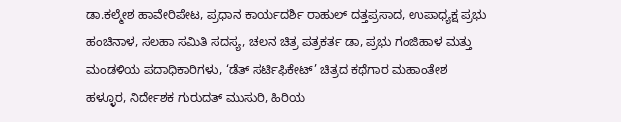ಡಾ.ಕಲ್ಮೇಶ ಹಾವೇರಿಪೇಟ, ಪ್ರಧಾನ ಕಾರ್ಯದರ್ಶಿ ರಾಹುಲ್ ದತ್ತಪ್ರಸಾದ, ಉಪಾಧ್ಯಕ್ಷ ಪ್ರಭು ಹಂಚಿನಾಳ, ಸಲಹಾ ಸಮಿತಿ ಸದಸ್ಯ, ಚಲನ ಚಿತ್ರ ಪತ್ರಕರ್ತ ಡಾ, ಪ್ರಭು ಗಂಜಿಹಾಳ ಮತ್ತು ಮಂಡಳಿಯ ಪದಾಧಿಕಾರಿಗಳು, ‘ಡೆತ್ ಸರ್ಟಿಫಿಕೇಟ್’ ಚಿತ್ರದ ಕಥೆಗಾರ ಮಹಾಂತೇಶ ಹಳ್ಳೂರ, ನಿರ್ದೇಶಕ ಗುರುದತ್ ಮುಸುರಿ, ಹಿರಿಯ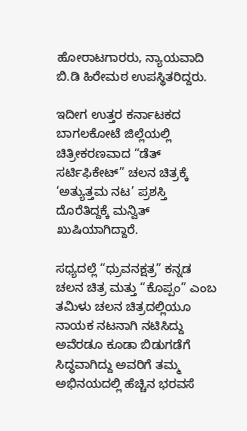ಹೋರಾಟಗಾರರು, ನ್ಯಾಯವಾದಿ ಬಿ.ಡಿ ಹಿರೇಮಠ ಉಪಸ್ಥಿತರಿದ್ದರು.

ಇದೀಗ ಉತ್ತರ ಕರ್ನಾಟಕದ ಬಾಗಲಕೋಟೆ ಜಿಲ್ಲೆಯಲ್ಲಿ ಚಿತ್ರೀಕರಣವಾದ “ಡೆತ್ ಸರ್ಟಿಫಿಕೇಟ್” ಚಲನ ಚಿತ್ರಕ್ಕೆ ‘ಅತ್ಯುತ್ತಮ ನಟ’ ಪ್ರಶಸ್ತಿ ದೊರೆತಿದ್ದಕ್ಕೆ ಮನ್ವಿತ್ ಖುಷಿಯಾಗಿದ್ದಾರೆ.

ಸಧ್ಯದಲ್ಲೆ “ಧ್ರುವನಕ್ಷತ್ರ” ಕನ್ನಡ ಚಲನ ಚಿತ್ರ ಮತ್ತು “ಕೊಪ್ಪಂ” ಎಂಬ ತಮಿಳು ಚಲನ ಚಿತ್ರದಲ್ಲಿಯೂ ನಾಯಕ ನಟನಾಗಿ ನಟಿಸಿದ್ದು ಅವೆರಡೂ ಕೂಡಾ ಬಿಡುಗಡೆಗೆ ಸಿದ್ಧವಾಗಿದ್ದು ಅವರಿಗೆ ತಮ್ಮ ಅಭಿನಯದಲ್ಲಿ ಹೆಚ್ಚಿನ ಭರವಸೆ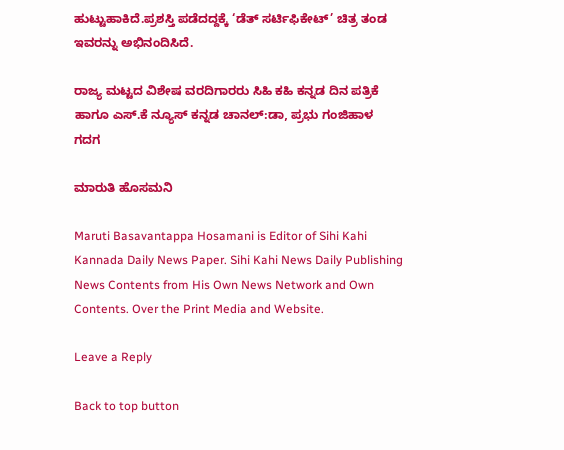ಹುಟ್ಟುಹಾಕಿದೆ.ಪ್ರಶಸ್ತಿ ಪಡೆದದ್ದಕ್ಕೆ ‘ಡೆತ್ ಸರ್ಟಿಫಿಕೇಟ್’ ಚಿತ್ರ ತಂಡ ಇವರನ್ನು ಅಭಿನಂದಿಸಿದೆ.

ರಾಜ್ಯ ಮಟ್ಟದ ವಿಶೇಷ ವರದಿಗಾರರು ಸಿಹಿ ಕಹಿ ಕನ್ನಡ ದಿನ ಪತ್ರಿಕೆ ಹಾಗೂ ಎಸ್.ಕೆ ನ್ಯೂಸ್ ಕನ್ನಡ ಚಾನಲ್:ಡಾ, ಪ್ರಭು ಗಂಜಿಹಾಳ ಗದಗ

ಮಾರುತಿ ಹೊಸಮನಿ

Maruti Basavantappa Hosamani is Editor of Sihi Kahi Kannada Daily News Paper. Sihi Kahi News Daily Publishing News Contents from His Own News Network and Own Contents. Over the Print Media and Website.

Leave a Reply

Back to top button